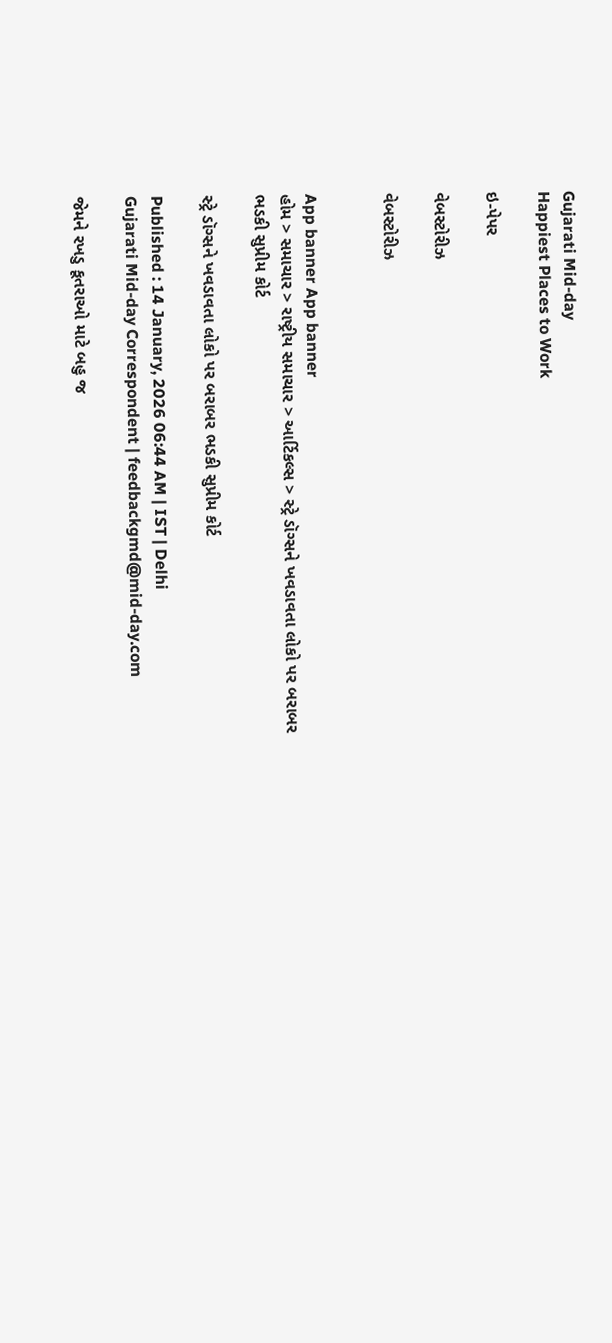Gujarati Mid-day
Happiest Places to Work

ઇ-પેપર

વેબસ્ટોરીઝ

વેબસ્ટોરીઝ


App banner App banner
હોમ > સમાચાર > રાષ્ટ્રીય સમાચાર > આર્ટિકલ્સ > સ્ટ્રે ડૉગ્સને ખવડાવતા લોકો પર બરાબર ભડકી સુપ્રીમ કોર્ટ

સ્ટ્રે ડૉગ્સને ખવડાવતા લોકો પર બરાબર ભડકી સુપ્રીમ કોર્ટ

Published : 14 January, 2026 06:44 AM | IST | Delhi
Gujarati Mid-day Correspondent | feedbackgmd@mid-day.com

જેમને રખડુ કૂતરાઓ માટે બહુ જ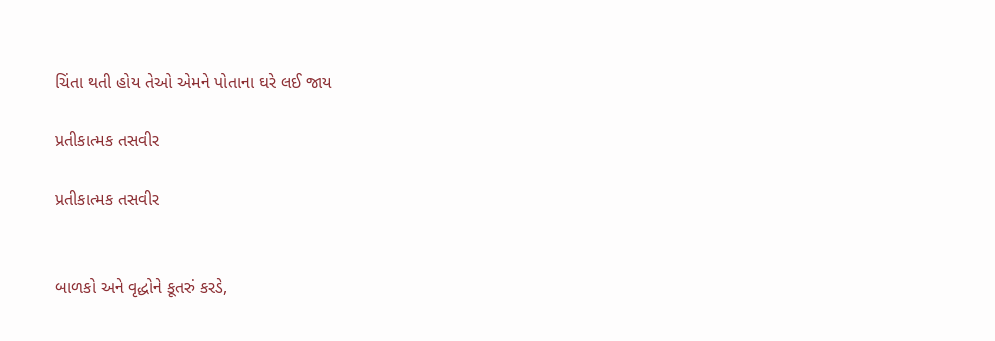ચિંતા થતી હોય તેઓ એમને પોતાના ઘરે લઈ જાય

પ્રતીકાત્મક તસવીર

પ્રતીકાત્મક તસવીર


બાળકો અને વૃદ્ધોને કૂતરું કરડે,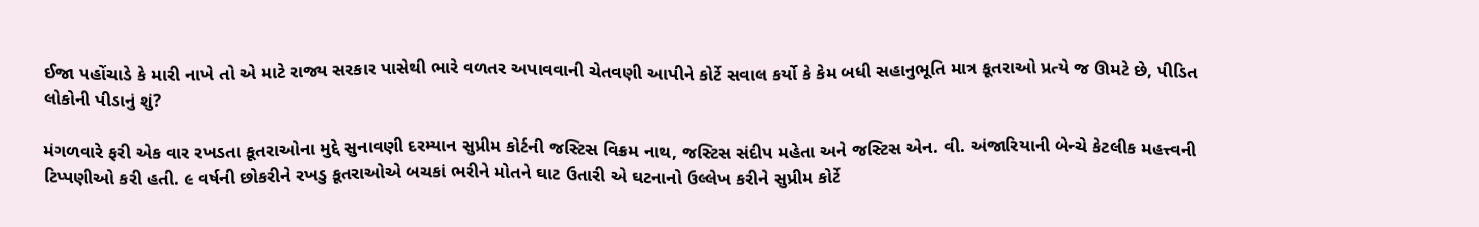ઈજા પહોંચાડે કે મારી નાખે તો એ માટે રાજ્ય સરકાર પાસેથી ભારે વળતર અપાવવાની ચેતવણી આપીને કોર્ટે સવાલ કર્યો કે કેમ બધી સહાનુભૂતિ માત્ર કૂતરાઓ પ્રત્યે જ ઊમટે છે, પીડિત લોકોની પીડાનું શું?

મંગળવારે ફરી એક વાર રખડતા કૂતરાઓના મુદ્દે સુનાવણી દરમ્યાન સુપ્રીમ કોર્ટની જસ્ટિસ વિક્રમ નાથ, જસ્ટિસ સંદીપ મહેતા અને જસ્ટિસ એન. વી. અંજારિયાની બેન્ચે કેટલીક મહત્ત્વની ટિપ્પણીઓ કરી હતી. ૯ વર્ષની છોકરીને રખડુ કૂતરાઓએ બચકાં ભરીને મોતને ઘાટ ઉતારી એ ઘટનાનો ઉલ્લેખ કરીને સુપ્રીમ કોર્ટે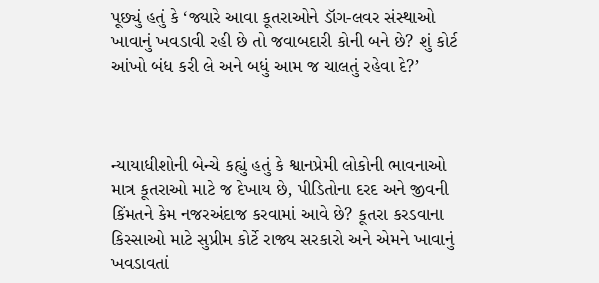પૂછ્યું હતું કે ‘જ્યારે આવા કૂતરાઓને ડૉગ-લવર સંસ્થાઓ ખાવાનું ખવડાવી રહી છે તો જવાબદારી કોની બને છે? શું કોર્ટ આંખો બંધ કરી લે અને બધું આમ જ ચાલતું રહેવા દે?’



ન્યાયાધીશોની બેન્ચે કહ્યું હતું કે શ્વાનપ્રેમી લોકોની ભાવનાઓ માત્ર કૂતરાઓ માટે જ દેખાય છે, પીડિતોના દરદ અને જીવની કિંમતને કેમ નજરઅંદાજ કરવામાં આવે છે? કૂતરા કરડવાના કિસ્સાઓ માટે સુપ્રીમ કોર્ટે રાજ્ય સરકારો અને એમને ખાવાનું ખવડાવતાં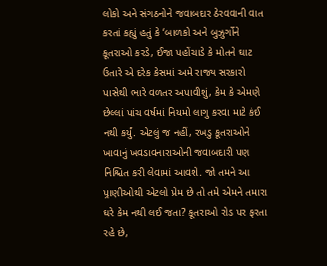લોકો અને સંગઠનોને જવાબદાર ઠેરવવાની વાત કરતાં કહ્યું હતું કે ‘બાળકો અને બુઝુર્ગોને કૂતરાઓ કરડે, ઈજા પહોંચાડે કે મોતને ઘાટ ઉતારે એ દરેક કેસમાં અમે રાજ્ય સરકારો પાસેથી ભારે વળતર અપાવીશું, કેમ કે એમણે છેલ્લાં પાંચ વર્ષમાં નિયમો લાગુ કરવા માટે કંઈ નથી કર્યું. એટલું જ નહીં, રખડુ કૂતરાઓને ખાવાનું ખવડાવનારાઓની જવાબદારી પણ નિશ્ચિત કરી લેવામાં આવશે. જો તમને આ પ‍્રાણીઓથી એટલો પ્રેમ છે તો તમે એમને તમારા ઘરે કેમ નથી લઈ જતા? કૂતરાઓ રોડ પર ફરતા રહે છે,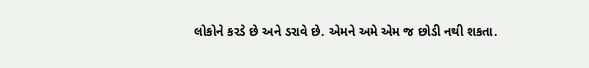લોકોને કરડે છે અને ડરાવે છે. એમને અમે એમ જ છોડી નથી શકતા.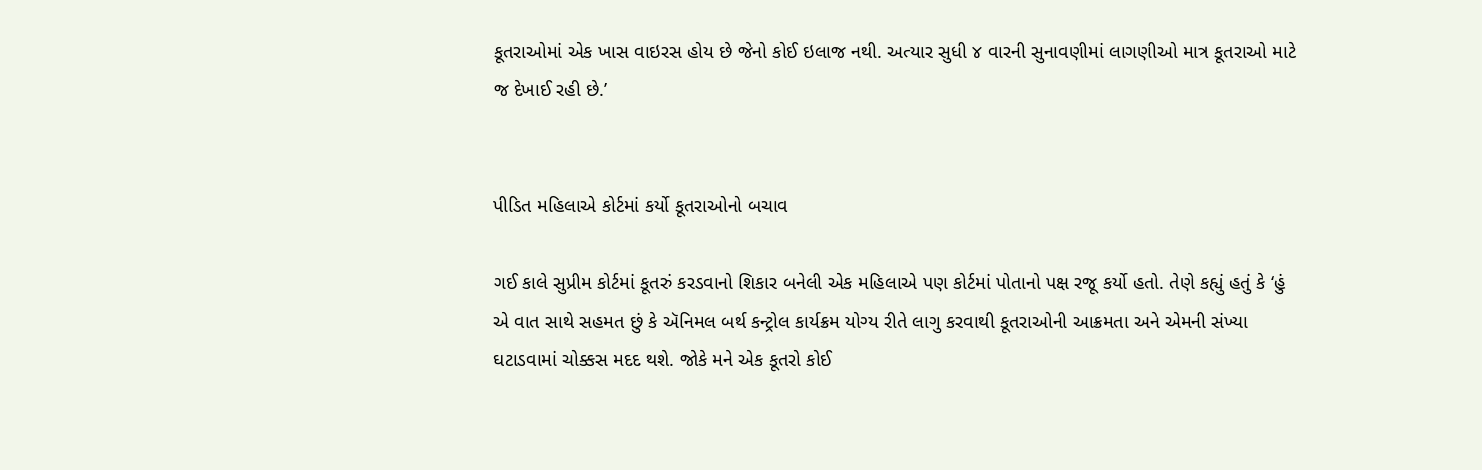કૂતરાઓમાં એક ખાસ વાઇરસ હોય છે જેનો કોઈ ઇલાજ નથી. અત્યાર સુધી ૪ વારની સુનાવણીમાં લાગણીઓ માત્ર કૂતરાઓ માટે જ દેખાઈ રહી છે.’


પીડિત મહિલાએ કોર્ટમાં કર્યો કૂતરાઓનો બચાવ

ગઈ કાલે સુપ્રીમ કોર્ટમાં કૂતરું કરડવાનો શિકાર બનેલી એક મહિલાએ પણ કોર્ટમાં પોતાનો પક્ષ રજૂ કર્યો હતો. તેણે કહ્યું હતું કે ‘હું એ વાત સાથે સહમત છું કે ઍનિમલ બર્થ કન્ટ્રોલ કાર્યક્રમ યોગ્ય રીતે લાગુ કરવાથી કૂતરાઓની આક્રમતા અને એમની સંખ્યા ઘટાડવામાં ચોક્કસ મદદ થશે. જોકે મને એક કૂતરો કોઈ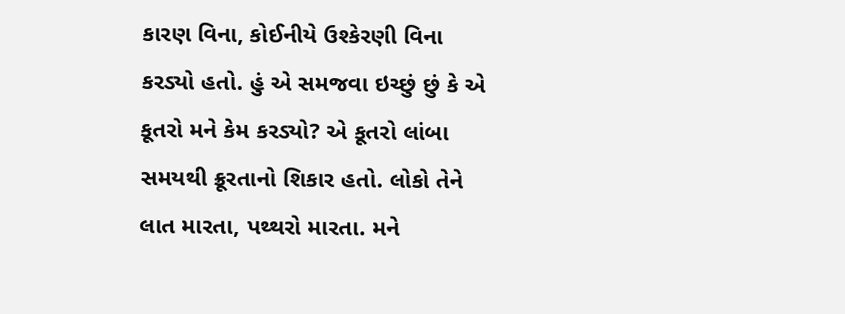કારણ વિના, કોઈનીયે ઉશ્કેરણી વિના કરડ્યો હતો. હું એ સમજવા ઇચ્છું છું કે એ કૂતરો મને કેમ કરડ્યો? એ કૂતરો લાંબા સમયથી ક્રૂરતાનો શિકાર હતો. લોકો તેને લાત મારતા, પથ્થરો મારતા. મને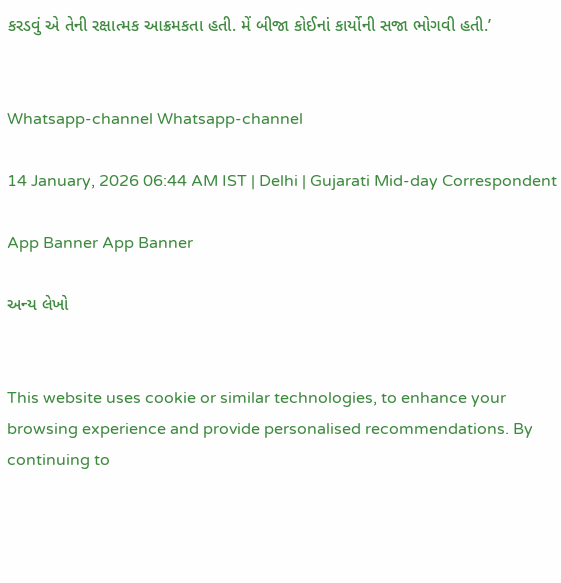કરડવું એ તેની રક્ષાત્મક આક્રમકતા હતી. મેં બીજા કોઈનાં કાર્યોની સજા ભોગવી હતી.’


Whatsapp-channel Whatsapp-channel

14 January, 2026 06:44 AM IST | Delhi | Gujarati Mid-day Correspondent

App Banner App Banner

અન્ય લેખો


This website uses cookie or similar technologies, to enhance your browsing experience and provide personalised recommendations. By continuing to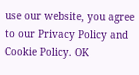use our website, you agree to our Privacy Policy and Cookie Policy. OK